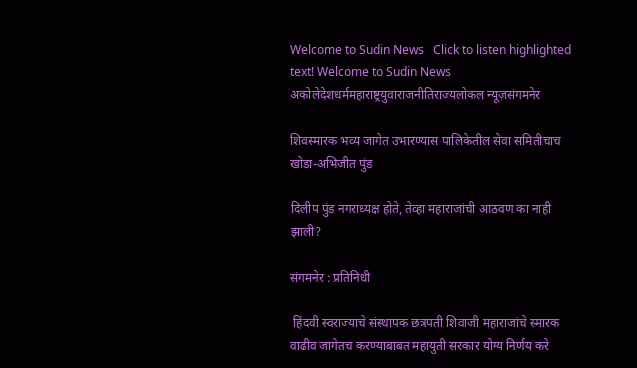Welcome to Sudin News   Click to listen highlighted text! Welcome to Sudin News
अकोलेदेशधर्ममहाराष्ट्रयुवाराजनीतिराज्यलोकल न्यूज़संगमनेर

शिवस्मारक भव्य जागेत उभारण्यास पालिकेतील सेवा समितीचाच खोडा-अभिजीत पुंड

दिलीप पुंड नगराध्यक्ष होते, तेव्हा महाराजांची आठवण का नाही झाली?

संगमनेर : प्रतिनिधी

 हिंदवी स्वराज्याचे संस्थापक छत्रपती शिवाजी महाराजांचे स्मारक वाढीव जागेतच करण्याबाबत महायुती सरकार योग्य निर्णय करे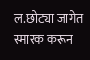ल.छोट्या जागेत स्मारक करून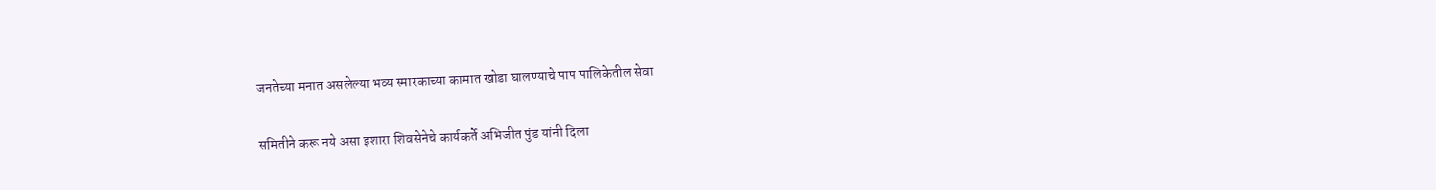जनतेच्या मनात असलेल्या भव्य स्मारकाच्या कामात खोडा घालण्याचे पाप पालिकेतील सेवा

समितीने करू नये असा इशारा शिवसेनेचे कार्यकर्ते अभिजीत पुंड यांनी दिला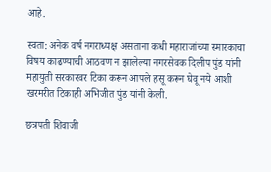आहे.

स्वता: अनेक वर्ष नगराध्यक्ष असताना कधी महाराजांच्या स्मारकाचा विषय काढण्याची आठवण न झालेल्या नगरसेवक दिलीप पुंड यांनी महायुती सरकारवर टिका करून आपले हसू करून घेवू नये आशी खरमरीत टिकाही अभिजीत पुंड यांनी केली.

छत्रपती शिवाजी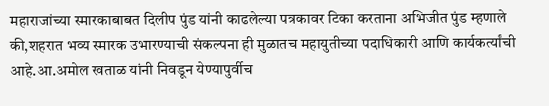महाराजांच्या स्मारकाबाबत दिलीप पुंड यांनी काढलेल्या पत्रकावर टिका करताना अभिजीत पुंड म्हणाले की,शहरात भव्य स्मारक उभारण्याची संकल्पना ही मुळातच महायुतीच्या पदाधिकारी आणि कार्यकर्त्यांची आहे.आ.अमोल खताळ यांनी निवडून येण्यापुर्वीच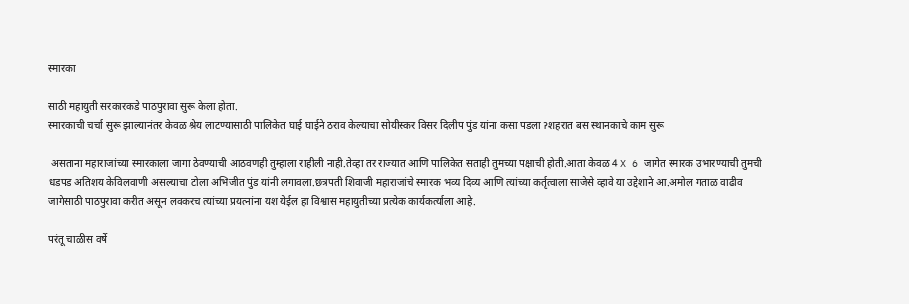स्मारका

साठी महायुती सरकारकडे पाठपुरावा सुरू केला होता.
स्मारकाची चर्चा सुरू झाल्यानंतर केवळ श्रेय लाटण्यासाठी पालिकेत घाई घाईने ठराव केल्याचा सोयीस्कर विसर दिलीप पुंड यांना कसा पडला ॽशहरात बस स्थानकाचे काम सुरू

 असताना महाराजांच्या स्मारकाला जागा ठेवण्याची आठवणही तुम्हाला राहीली नाही.तेव्हा तर राज्यात आणि पालिकेत सताही तुमच्या पक्षाची होती.आता केवळ 4 X 6 जागेत स्मारक उभारण्याची तुमची धडपड अतिशय केविलवाणी असल्याचा टोला अभिजीत पुंड यांनी लगावला.छत्रपती शिवाजी महाराजांचे स्मारक भव्य दिव्य आणि त्यांच्या कर्तृत्वाला साजेसे व्हावे या उद्देशाने आ.अमोल गताळ वाढीव जागेसाठी पाठपुरावा करीत असून लवकरच त्यांच्या प्रयत्नांना यश येईल हा विश्वास महायुतीच्या प्रत्येक कार्यकर्त्याला आहे.

परंतू चाळीस वर्षे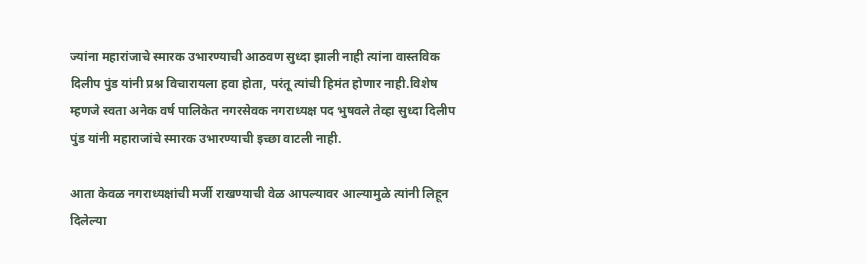ज्यांना महारांजाचे स्मारक उभारण्याची आठवण सुध्दा झाली नाही त्यांना वास्तविक दिलीप पुंड यांनी प्रश्न विचारायला हवा होता, परंतू त्यांची हिमंत होणार नाही.विशेष म्हणजे स्वता अनेक वर्ष पालिकेत नगरसेवक नगराध्यक्ष पद भुषवले तेव्हा सुध्दा दिलीप पुंड यांनी महाराजांचे स्मारक उभारण्याची इच्छा वाटली नाही.

आता केवळ नगराध्यक्षांची मर्जी राखण्याची वेळ आपल्यावर आल्यामुळे त्यांनी लिहून दिलेल्या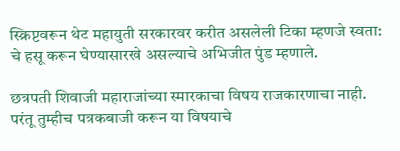स्क्रिप्टवरून थेट महायुती सरकारवर करीत असलेली टिका म्हणजे स्वता: चे हसू करून घेण्यासारखे असल्याचे अभिजीत पुंड म्हणाले.

छत्रपती शिवाजी महाराजांच्या स्मारकाचा विषय राजकारणाचा नाही. परंतू तुम्हीच पत्रकबाजी करून या विषयाचे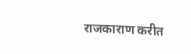राजकाराण करीत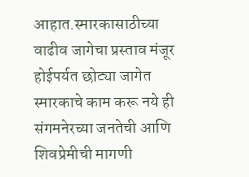आहात.स्मारकासाठीच्या वाढीव जागेचा प्रस्ताव मंजूर होईपर्यत छोट्या जागेत स्मारकाचे काम करू नये ही संगमनेरच्या जनतेची आणि शिवप्रेमीची मागणी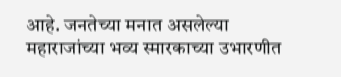आहे. जनतेच्या मनात असलेल्या महाराजांच्या भव्य स्मारकाच्या उभारणीत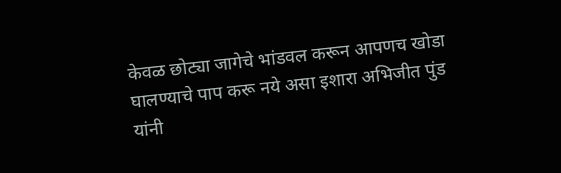केवळ छोट्या जागेचे भांडवल करून आपणच खोडा घालण्याचे पाप करू नये असा इशारा अभिजीत पुंड यांनी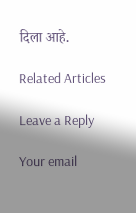दिला आहे.

Related Articles

Leave a Reply

Your email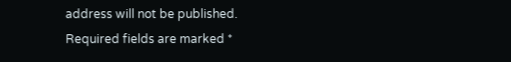address will not be published. Required fields are marked *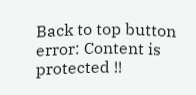Back to top button
error: Content is protected !!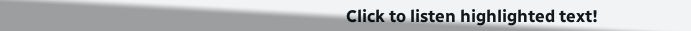Click to listen highlighted text!